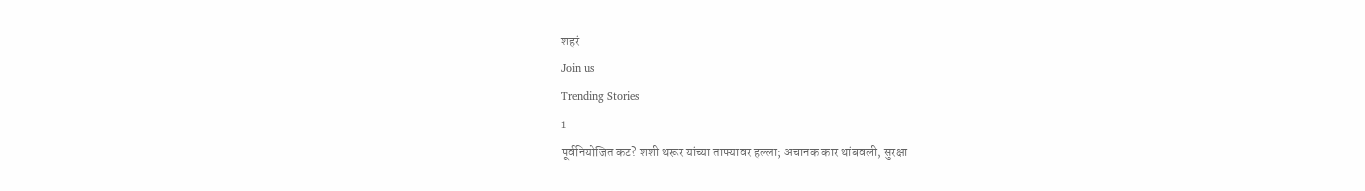शहरं
Join us
Trending Stories
1
पूर्वनियोजित कट? शशी थरूर यांच्या ताफ्यावर हल्ला; अचानक कार थांबवली, सुरक्षा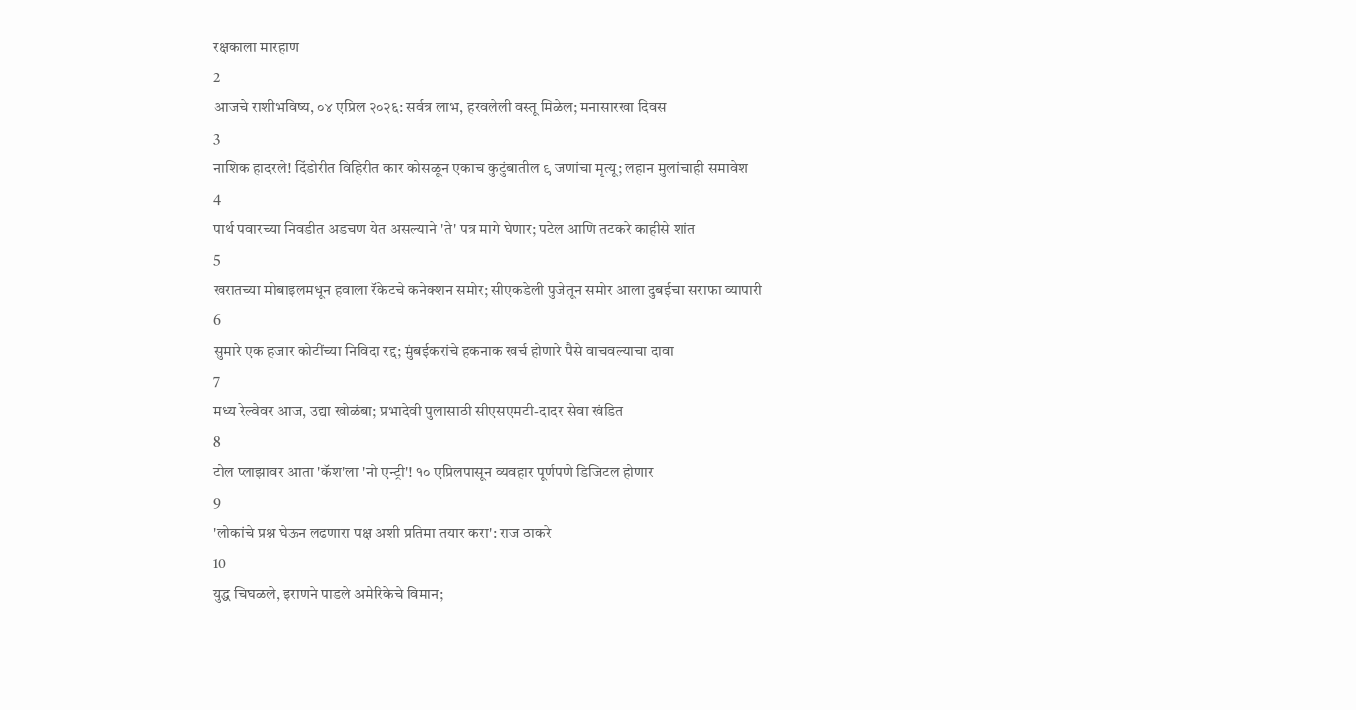रक्षकाला मारहाण
2
आजचे राशीभविष्य, ०४ एप्रिल २०२६: सर्वत्र लाभ, हरवलेली वस्तू मिळेल; मनासारखा दिवस
3
नाशिक हादरले! दिंडोरीत विहिरीत कार कोसळून एकाच कुटुंबातील ९ जणांचा मृत्यू; लहान मुलांचाही समावेश
4
पार्थ पवारच्या निवडीत अडचण येत असल्याने 'ते' पत्र मागे घेणार; पटेल आणि तटकरे काहीसे शांत
5
खरातच्या मोबाइलमधून हवाला रॅकेटचे कनेक्शन समोर; सीएकडेली पुजेतून समोर आला दुबईचा सराफा व्यापारी
6
सुमारे एक हजार कोटींच्या निविदा रद्द; मुंबईकरांचे हकनाक खर्च होणारे पैसे वाचवल्याचा दावा
7
मध्य रेल्वेवर आज, उद्या खोळंबा; प्रभादेवी पुलासाठी सीएसएमटी-दादर सेवा खंडित
8
टोल प्लाझावर आता 'कॅश'ला 'नो एन्ट्री'! १० एप्रिलपासून व्यवहार पूर्णपणे डिजिटल होणार
9
'लोकांचे प्रश्न घेऊन लढणारा पक्ष अशी प्रतिमा तयार करा': राज ठाकरे
10
युद्ध चिघळले, इराणने पाडले अमेरिकेचे विमान;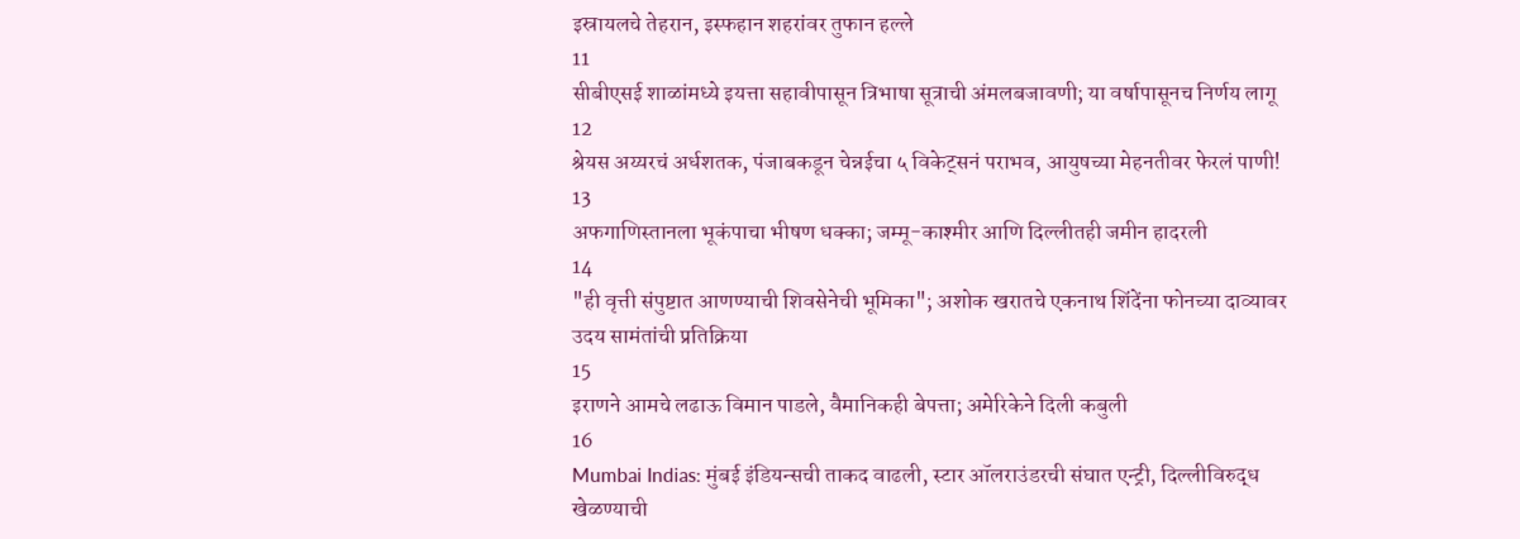इस्रायलचे तेहरान, इस्फहान शहरांवर तुफान हल्ले
11
सीबीएसई शाळांमध्ये इयत्ता सहावीपासून त्रिभाषा सूत्राची अंमलबजावणी; या वर्षापासूनच निर्णय लागू
12
श्रेयस अय्यरचं अर्धशतक, पंजाबकडून चेन्नईचा ५ विकेट्सनं पराभव, आयुषच्या मेहनतीवर फेरलं पाणी!
13
अफगाणिस्तानला भूकंपाचा भीषण धक्का; जम्मू-काश्मीर आणि दिल्लीतही जमीन हादरली
14
"ही वृत्ती संपुष्टात आणण्याची शिवसेनेची भूमिका"; अशोक खरातचे एकनाथ शिंदेंना फोनच्या दाव्यावर उदय सामंतांची प्रतिक्रिया
15
इराणने आमचे लढाऊ विमान पाडले, वैमानिकही बेपत्ता; अमेरिकेने दिली कबुली
16
Mumbai Indias: मुंबई इंडियन्सची ताकद वाढली, स्टार ऑलराउंडरची संघात एन्ट्री, दिल्लीविरुद्ध खेळण्याची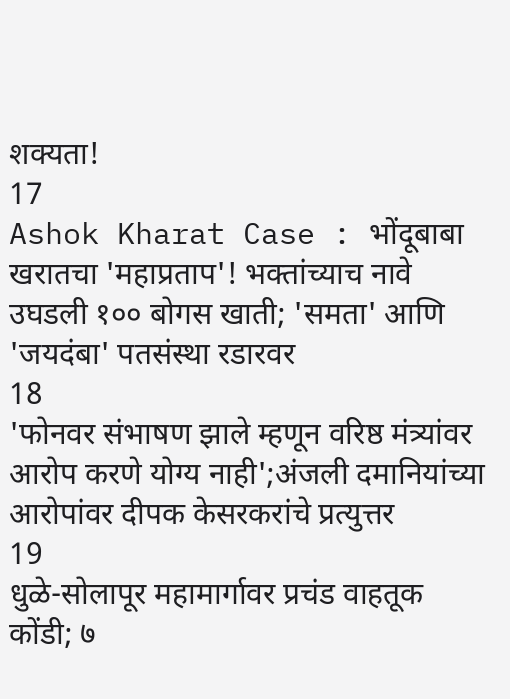शक्यता!
17
Ashok Kharat Case : भोंदूबाबा खरातचा 'महाप्रताप'! भक्तांच्याच नावे उघडली १०० बोगस खाती; 'समता' आणि 'जयदंबा' पतसंस्था रडारवर
18
'फोनवर संभाषण झाले म्हणून वरिष्ठ मंत्र्यांवर आरोप करणे योग्य नाही';अंजली दमानियांच्या आरोपांवर दीपक केसरकरांचे प्रत्युत्तर
19
धुळे-सोलापूर महामार्गावर प्रचंड वाहतूक कोंडी; ७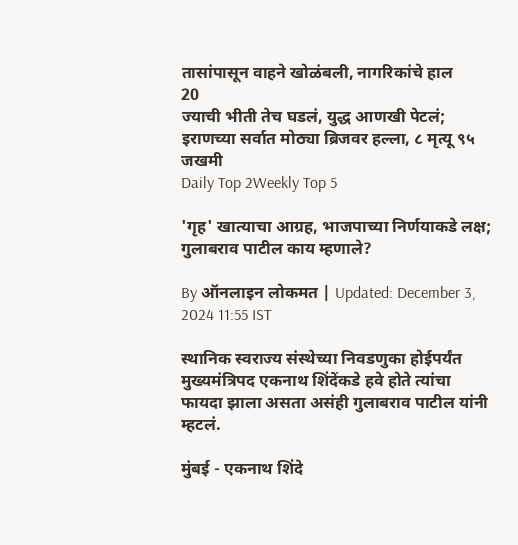तासांपासून वाहने खोळंबली, नागरिकांचे हाल
20
ज्याची भीती तेच घडलं, युद्ध आणखी पेटलं; इराणच्या सर्वात मोठ्या ब्रिजवर हल्ला, ८ मृत्यू ९५ जखमी
Daily Top 2Weekly Top 5

'गृह' खात्याचा आग्रह, भाजपाच्या निर्णयाकडे लक्ष; गुलाबराव पाटील काय म्हणाले?

By ऑनलाइन लोकमत | Updated: December 3, 2024 11:55 IST

स्थानिक स्वराज्य संस्थेच्या निवडणुका होईपर्यंत मुख्यमंत्रिपद एकनाथ शिंदेंकडे हवे होते त्यांचा फायदा झाला असता असंही गुलाबराव पाटील यांनी म्हटलं.

मुंबई - एकनाथ शिंदे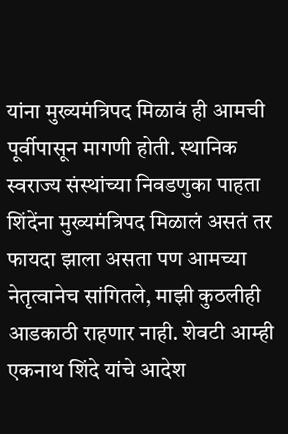यांना मुख्यमंत्रिपद मिळावं ही आमची पूर्वीपासून मागणी होती. स्थानिक स्वराज्य संस्थांच्या निवडणुका पाहता शिंदेंना मुख्यमंत्रिपद मिळालं असतं तर फायदा झाला असता पण आमच्या नेतृत्वानेच सांगितले, माझी कुठलीही आडकाठी राहणार नाही. शेवटी आम्ही एकनाथ शिंदे यांचे आदेश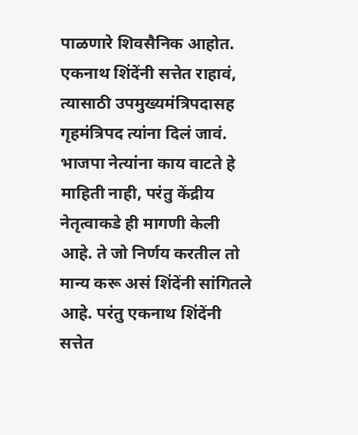पाळणारे शिवसैनिक आहोत. एकनाथ शिंदेंनी सत्तेत राहावं, त्यासाठी उपमुख्यमंत्रिपदासह गृहमंत्रिपद त्यांना दिलं जावं. भाजपा नेत्यांना काय वाटते हे माहिती नाही, परंतु केंद्रीय नेतृत्वाकडे ही मागणी केली आहे. ते जो निर्णय करतील तो मान्य करू असं शिंदेंनी सांगितले आहे. परंतु एकनाथ शिंदेंनी सत्तेत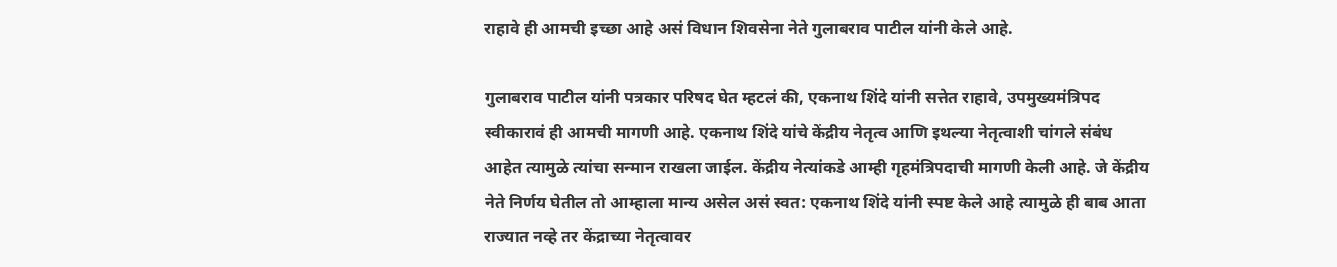राहावे ही आमची इच्छा आहे असं विधान शिवसेना नेते गुलाबराव पाटील यांनी केले आहे.

गुलाबराव पाटील यांनी पत्रकार परिषद घेत म्हटलं की, एकनाथ शिंदे यांनी सत्तेत राहावे, उपमुख्यमंत्रिपद स्वीकारावं ही आमची मागणी आहे. एकनाथ शिंदे यांचे केंद्रीय नेतृत्व आणि इथल्या नेतृत्वाशी चांगले संबंध आहेत त्यामुळे त्यांचा सन्मान राखला जाईल. केंद्रीय नेत्यांकडे आम्ही गृहमंत्रिपदाची मागणी केली आहे. जे केंद्रीय नेते निर्णय घेतील तो आम्हाला मान्य असेल असं स्वत: एकनाथ शिंदे यांनी स्पष्ट केले आहे त्यामुळे ही बाब आता राज्यात नव्हे तर केंद्राच्या नेतृत्वावर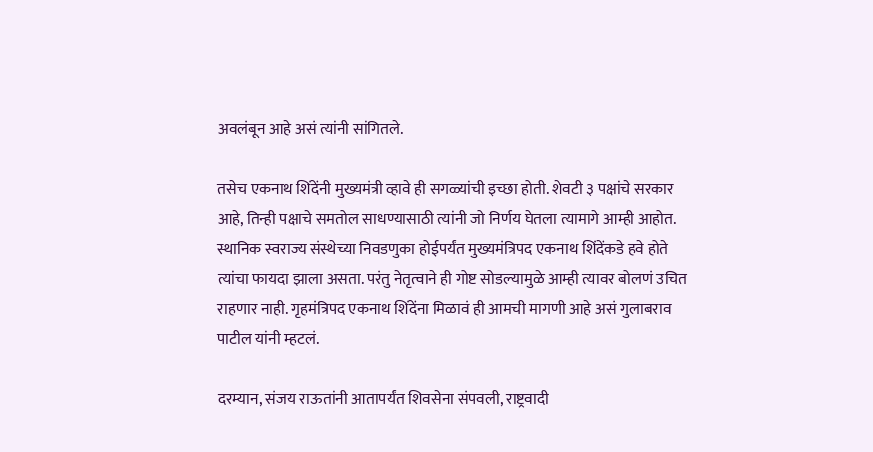अवलंबून आहे असं त्यांनी सांगितले.

तसेच एकनाथ शिंदेंनी मुख्यमंत्री व्हावे ही सगळ्यांची इच्छा होती. शेवटी ३ पक्षांचे सरकार आहे, तिन्ही पक्षाचे समतोल साधण्यासाठी त्यांनी जो निर्णय घेतला त्यामागे आम्ही आहोत. स्थानिक स्वराज्य संस्थेच्या निवडणुका होईपर्यंत मुख्यमंत्रिपद एकनाथ शिंदेंकडे हवे होते त्यांचा फायदा झाला असता. परंतु नेतृत्वाने ही गोष्ट सोडल्यामुळे आम्ही त्यावर बोलणं उचित राहणार नाही. गृहमंत्रिपद एकनाथ शिंदेंना मिळावं ही आमची मागणी आहे असं गुलाबराव पाटील यांनी म्हटलं.

दरम्यान, संजय राऊतांनी आतापर्यंत शिवसेना संपवली, राष्ट्रवादी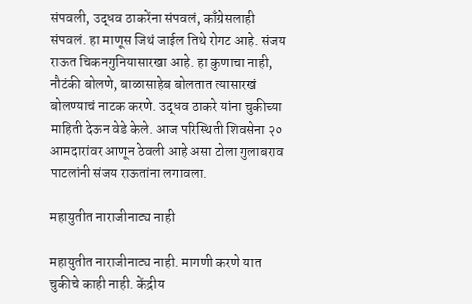संपवली, उद्धव ठाकरेंना संपवलं, काँग्रेसलाही संपवलं. हा माणूस जिथं जाईल तिथे रोगट आहे. संजय राऊत चिकनगुनियासारखा आहे. हा कुणाचा नाही, नौटंकी बोलणे, बाळासाहेब बोलतात त्यासारखं बोलण्याचं नाटक करणे. उद्धव ठाकरे यांना चुकीच्या माहिती देऊन वेडे केले. आज परिस्थिती शिवसेना २० आमदारांवर आणून ठेवली आहे असा टोला गुलाबराव पाटलांनी संजय राऊतांना लगावला.

महायुतीत नाराजीनाट्य नाही

महायुतीत नाराजीनाट्य नाही. मागणी करणे यात चुकीचे काही नाही. केंद्रीय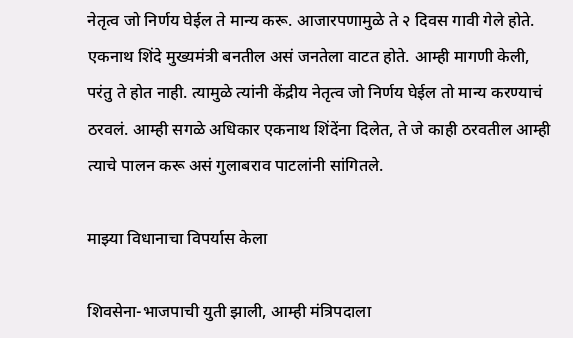नेतृत्व जो निर्णय घेईल ते मान्य करू. आजारपणामुळे ते २ दिवस गावी गेले होते. एकनाथ शिंदे मुख्यमंत्री बनतील असं जनतेला वाटत होते. आम्ही मागणी केली, परंतु ते होत नाही. त्यामुळे त्यांनी केंद्रीय नेतृत्व जो निर्णय घेईल तो मान्य करण्याचं ठरवलं. आम्ही सगळे अधिकार एकनाथ शिंदेंना दिलेत, ते जे काही ठरवतील आम्ही त्याचे पालन करू असं गुलाबराव पाटलांनी सांगितले.

माझ्या विधानाचा विपर्यास केला

शिवसेना-भाजपाची युती झाली, आम्ही मंत्रि‍पदाला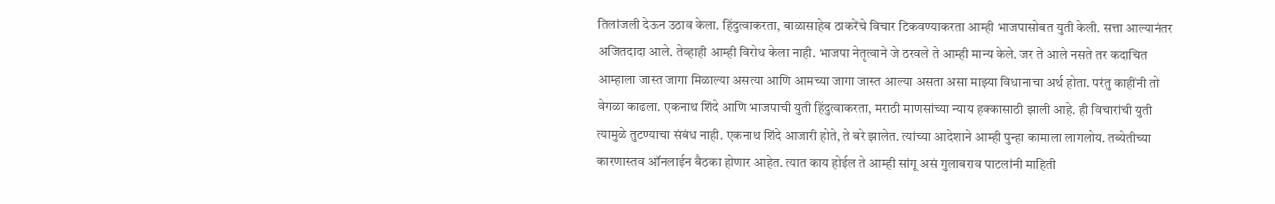तिलांजली देऊन उठाव केला. हिंदुत्वाकरता, बाळासाहेब ठाकरेंचे विचार टिकवण्याकरता आम्ही भाजपासोबत युती केली. सत्ता आल्यानंतर अजितदादा आले. तेव्हाही आम्ही विरोध केला नाही. भाजपा नेतृत्वाने जे ठरवले ते आम्ही मान्य केले. जर ते आले नसते तर कदाचित आम्हाला जास्त जागा मिळाल्या असत्या आणि आमच्या जागा जास्त आल्या असता असा माझ्या विधानाचा अर्थ होता. परंतु काहींनी तो वेगळा काढला. एकनाथ शिंदे आणि भाजपाची युती हिंदुत्वाकरता, मराठी माणसांच्या न्याय हक्कासाठी झाली आहे. ही विचारांची युती त्यामुळे तुटण्याचा संबंध नाही. एकनाथ शिंदे आजारी होते, ते बरे झालेत. त्यांच्या आदेशाने आम्ही पुन्हा कामाला लागलोय. तब्येतीच्या कारणास्तव ऑनलाईन बैठका होणार आहेत. त्यात काय होईल ते आम्ही सांगू असं गुलाबराव पाटलांनी माहिती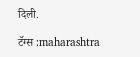दिली.

टॅग्स :maharashtra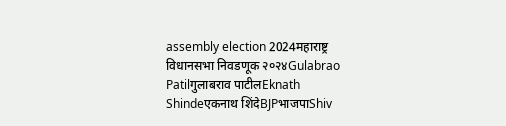assembly election 2024महाराष्ट्र विधानसभा निवडणूक २०२४Gulabrao Patilगुलाबराव पाटीलEknath Shindeएकनाथ शिंदेBJPभाजपाShiv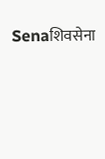Senaशिवसेना